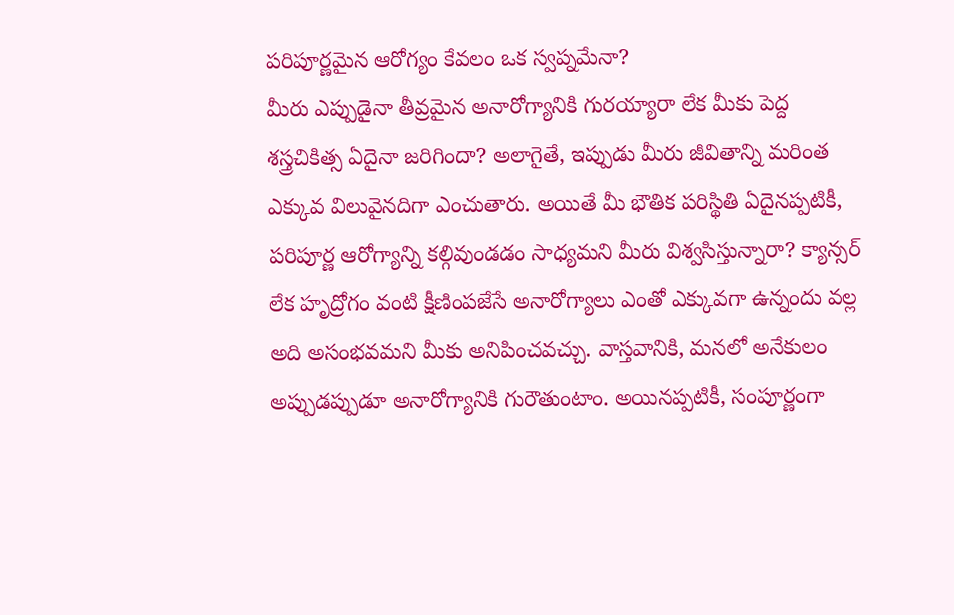పరిపూర్ణమైన ఆరోగ్యం కేవలం ఒక స్వప్నమేనా?
మీరు ఎప్పుడైనా తీవ్రమైన అనారోగ్యానికి గురయ్యారా లేక మీకు పెద్ద శస్త్రచికిత్స ఏదైనా జరిగిందా? అలాగైతే, ఇప్పుడు మీరు జీవితాన్ని మరింత ఎక్కువ విలువైనదిగా ఎంచుతారు. అయితే మీ భౌతిక పరిస్థితి ఏదైనప్పటికీ, పరిపూర్ణ ఆరోగ్యాన్ని కల్గివుండడం సాధ్యమని మీరు విశ్వసిస్తున్నారా? క్యాన్సర్ లేక హృద్రోగం వంటి క్షీణింపజేసే అనారోగ్యాలు ఎంతో ఎక్కువగా ఉన్నందు వల్ల అది అసంభవమని మీకు అనిపించవచ్చు. వాస్తవానికి, మనలో అనేకులం అప్పుడప్పుడూ అనారోగ్యానికి గురౌతుంటాం. అయినప్పటికీ, సంపూర్ణంగా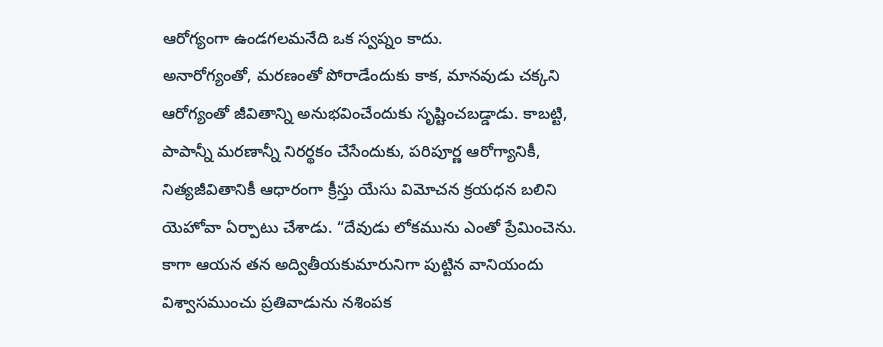ఆరోగ్యంగా ఉండగలమనేది ఒక స్వప్నం కాదు.
అనారోగ్యంతో, మరణంతో పోరాడేందుకు కాక, మానవుడు చక్కని ఆరోగ్యంతో జీవితాన్ని అనుభవించేందుకు సృష్టించబడ్డాడు. కాబట్టి, పాపాన్నీ మరణాన్నీ నిరర్థకం చేసేందుకు, పరిపూర్ణ ఆరోగ్యానికీ, నిత్యజీవితానికీ ఆధారంగా క్రీస్తు యేసు విమోచన క్రయధన బలిని యెహోవా ఏర్పాటు చేశాడు. “దేవుడు లోకమును ఎంతో ప్రేమించెను. కాగా ఆయన తన అద్వితీయకుమారునిగా పుట్టిన వానియందు విశ్వాసముంచు ప్రతివాడును నశింపక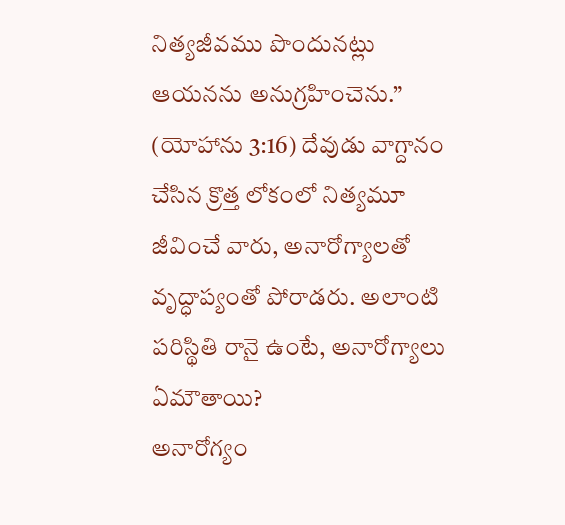నిత్యజీవము పొందునట్లు ఆయనను అనుగ్రహించెను.” (యోహాను 3:16) దేవుడు వాగ్దానం చేసిన క్రొత్త లోకంలో నిత్యమూ జీవించే వారు, అనారోగ్యాలతో వృద్ధాప్యంతో పోరాడరు. అలాంటి పరిస్థితి రానై ఉంటే, అనారోగ్యాలు ఏమౌతాయి?
అనారోగ్యం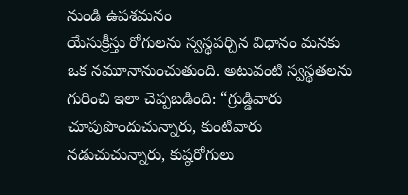నుండి ఉపశమనం
యేసుక్రీస్తు రోగులను స్వస్థపర్చిన విధానం మనకు ఒక నమూనానుంచుతుంది. అటువంటి స్వస్థతలను గురించి ఇలా చెప్పబడింది: “గ్రుడ్డివారు చూపుపొందుచున్నారు, కుంటివారు నడుచుచున్నారు, కుష్ఠరోగులు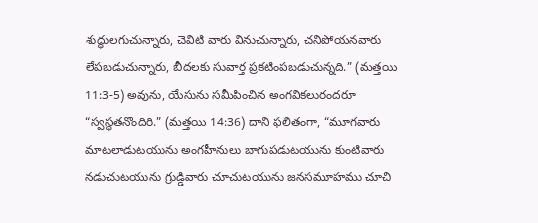శుద్ధులగుచున్నారు, చెవిటి వారు వినుచున్నారు, చనిపోయనవారు లేపబడుచున్నారు, బీదలకు సువార్త ప్రకటింపబడుచున్నది.” (మత్తయి 11:3-5) అవును, యేసును సమీపించిన అంగవికలురందరూ “స్వస్థతనొందిరి.” (మత్తయి 14:36) దాని ఫలితంగా, “మూగవారు మాటలాడుటయును అంగహీనులు బాగుపడుటయును కుంటివారు నడుచుటయును గ్రుడ్డివారు చూచుటయును జనసమూహము చూచి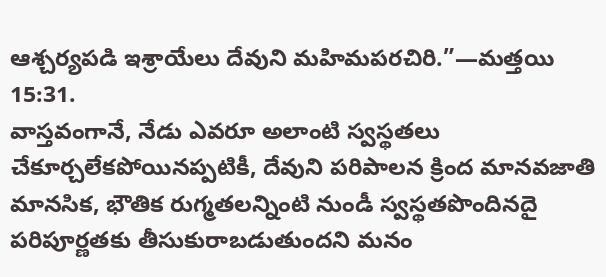ఆశ్చర్యపడి ఇశ్రాయేలు దేవుని మహిమపరచిరి.”—మత్తయి 15:31.
వాస్తవంగానే, నేడు ఎవరూ అలాంటి స్వస్థతలు చేకూర్చలేకపోయినప్పటికీ, దేవుని పరిపాలన క్రింద మానవజాతి మానసిక, భౌతిక రుగ్మతలన్నింటి నుండీ స్వస్థతపొందినదై పరిపూర్ణతకు తీసుకురాబడుతుందని మనం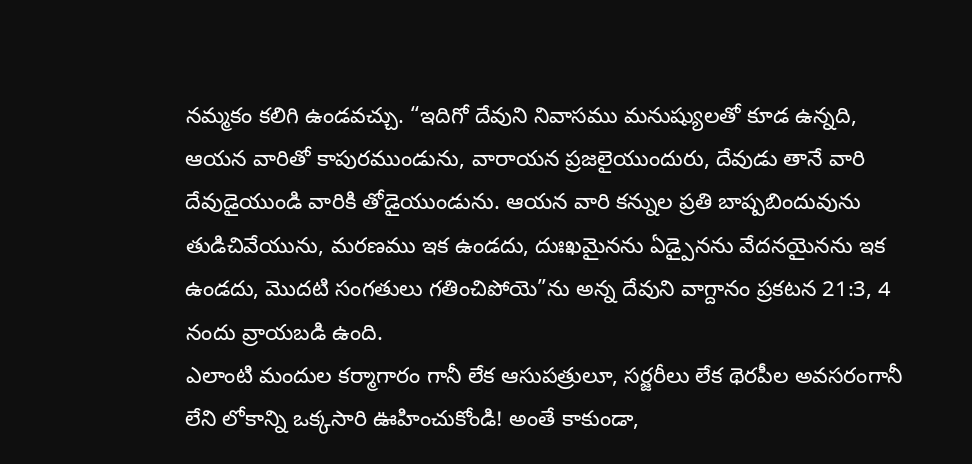నమ్మకం కలిగి ఉండవచ్చు. “ఇదిగో దేవుని నివాసము మనుష్యులతో కూడ ఉన్నది, ఆయన వారితో కాపురముండును, వారాయన ప్రజలైయుందురు, దేవుడు తానే వారి దేవుడైయుండి వారికి తోడైయుండును. ఆయన వారి కన్నుల ప్రతి బాష్పబిందువును తుడిచివేయును, మరణము ఇక ఉండదు, దుఃఖమైనను ఏడ్పైనను వేదనయైనను ఇక ఉండదు, మొదటి సంగతులు గతించిపోయె”ను అన్న దేవుని వాగ్దానం ప్రకటన 21:3, 4 నందు వ్రాయబడి ఉంది.
ఎలాంటి మందుల కర్మాగారం గానీ లేక ఆసుపత్రులూ, సర్జరీలు లేక థెరపీల అవసరంగానీ లేని లోకాన్ని ఒక్కసారి ఊహించుకోండి! అంతే కాకుండా,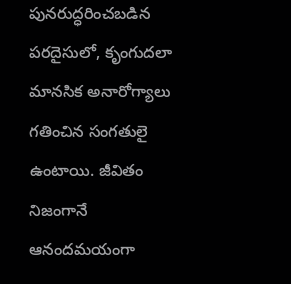పునరుద్ధరించబడిన పరదైసులో, కృంగుదలా మానసిక అనారోగ్యాలు గతించిన సంగతులై ఉంటాయి. జీవితం నిజంగానే ఆనందమయంగా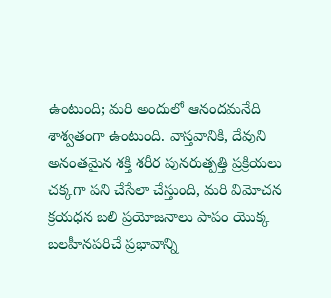ఉంటుంది; మరి అందులో ఆనందమనేది శాశ్వతంగా ఉంటుంది. వాస్తవానికి, దేవుని అనంతమైన శక్తి శరీర పునరుత్పత్తి ప్రక్రియలు చక్కగా పని చేసేలా చేస్తుంది, మరి విమోచన క్రయధన బలి ప్రయోజనాలు పాపం యొక్క బలహీనపరిచే ప్రభావాన్ని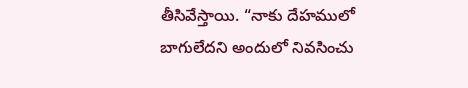తీసివేస్తాయి. “నాకు దేహములో బాగులేదని అందులో నివసించు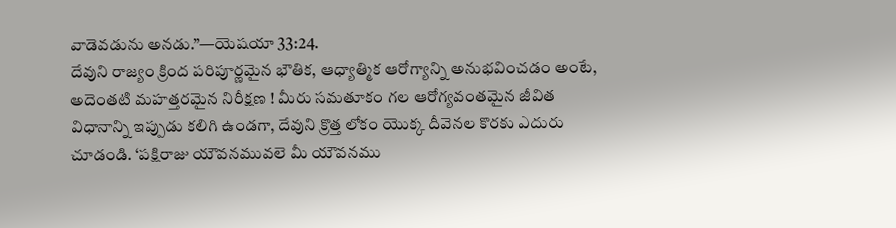వాడెవడును అనడు.”—యెషయా 33:24.
దేవుని రాజ్యం క్రింద పరిపూర్ణమైన భౌతిక, ఆధ్యాత్మిక ఆరోగ్యాన్ని అనుభవించడం అంటే, అదెంతటి మహత్తరమైన నిరీక్షణ ! మీరు సమతూకం గల ఆరోగ్యవంతమైన జీవిత విధానాన్ని ఇప్పుడు కలిగి ఉండగా, దేవుని క్రొత్త లోకం యొక్క దీవెనల కొరకు ఎదురు చూడండి. ‘పక్షిరాజు యౌవనమువలె మీ యౌవనము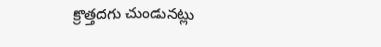క్రొత్తదగు చుండునట్లు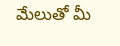మేలుతో మీ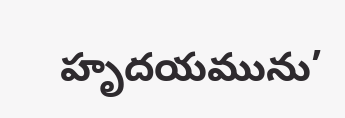హృదయమును’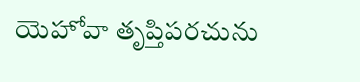యెహోవా తృప్తిపరచును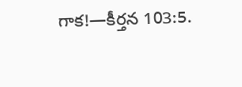గాక!—కీర్తన 103:5.